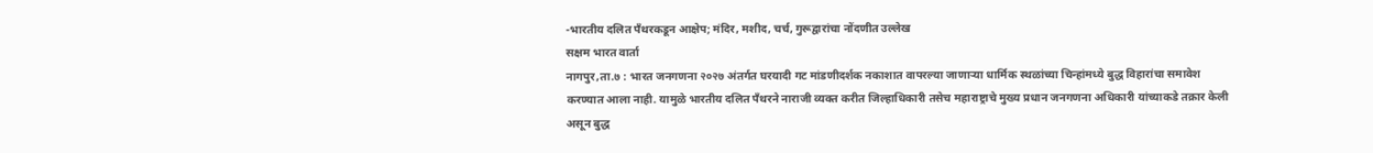-भारतीय दलित पँथरकडून आक्षेप; मंदिर, मशीद, चर्च, गुरूद्वारांचा नोंदणीत उल्लेख
सक्षम भारत वार्ता
नागपुर,ता.७ : भारत जनगणना २०२७ अंतर्गत घरयादी गट मांडणीदर्शक नकाशात वापरल्या जाणाऱ्या धार्मिक स्थळांच्या चिन्हांमध्ये बुद्ध विहारांचा समावेश करण्यात आला नाही. यामुळे भारतीय दलित पँथरने नाराजी व्यक्त करीत जिल्हाधिकारी तसेच महाराष्ट्राचे मुख्य प्रधान जनगणना अधिकारी यांच्याकडे तक्रार केली असून बुद्ध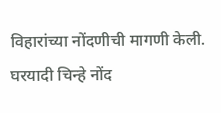विहारांच्या नोंदणीची मागणी केली.
घरयादी चिन्हे नोंद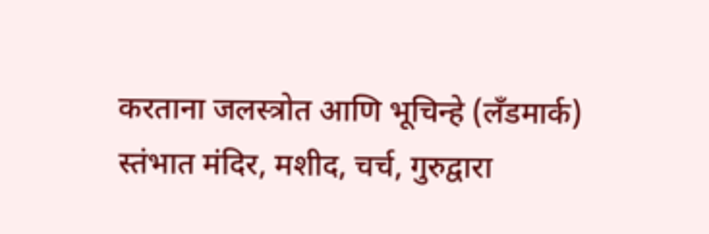करताना जलस्त्रोत आणि भूचिन्हे (लँडमार्क) स्तंभात मंदिर, मशीद, चर्च, गुरुद्वारा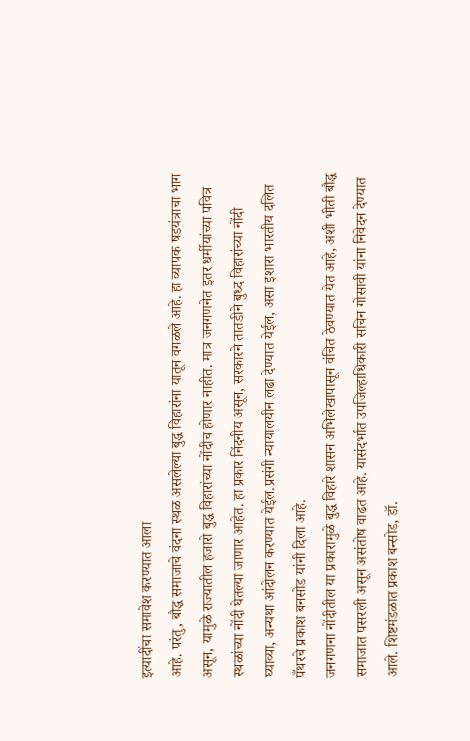इत्यादींचा समावेश करण्यात आला
आहे. परंतु, बौद्ध समाजाचे वंदना स्थळ असलेल्या बुद्ध विहारांना यातून वगळले आहे. हा व्यापक षडयंत्राचा भाग असून, यामुळे राज्यातील हजारो बुद्ध विहारांच्या नोंदीच होणार नाहीत. मात्र जनगणनेत इतर धर्मीयांच्या पवित्र स्थळांच्या नोंदी घेतल्या जाणार आहेत. हा प्रकार निंदनीय असून, सरकारने तातडीने बुध्द विहारांच्या नोंदी घ्याव्या, अन्यथा आंदोलन करण्यात येईल.प्रसंगी न्यायालयीन लढा देण्यात येईल, असा इशारा भारतीय दलित पँथरचे प्रकाश बनसोड यांनी दिला आहे.
जनगणना नोंदीतील या प्रकारामुळे बुद्ध विहारे शासन अभिलेखापासून वंचित ठेवण्यात येत आहे, अशी भीती बौद्ध समाजात पसरली असून असंतोष वाढत आहे. यासंदर्भात उपजिल्हाधिकारी सचिन गोसावी यांना निवेदन देण्यात आले. शिष्टमंडळात प्रकाश बन्सोड, डॉ.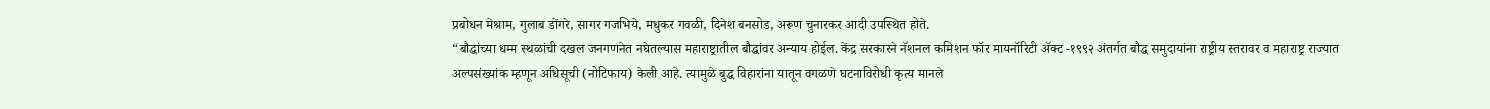प्रबोधन मेश्राम, गुलाब डोंगरे, सागर गजभिये, मधुकर गवळी, दिनेश बनसोड, अरूण चुनारकर आदी उपस्थित होते.
“बौद्धांच्या धम्म स्थळांची दखल जनगणनेत नघेतल्यास महाराष्ट्रातील बौद्धांवर अन्याय होईल. केंद्र सरकारने नॅशनल कमिशन फॉर मायनॉरिटी ॲक्ट -१९९२ अंतर्गत बौद्ध समुदायांना राष्ट्रीय स्तरावर व महाराष्ट्र राज्यात अल्पसंख्यांक म्हणून अधिसूची (नोटिफाय) केली आहे. त्यामुळे बुद्ध विहारांना यातून वगळणे घटनाविरोधी कृत्य मानले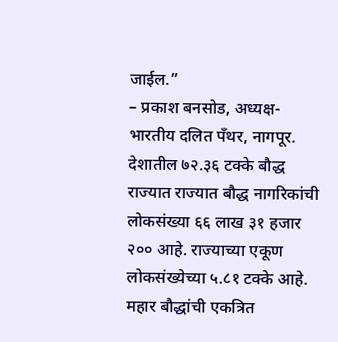जाईल.”
– प्रकाश बनसोड, अध्यक्ष-भारतीय दलित पँथर, नागपूर.
देशातील ७२.३६ टक्के बौद्ध राज्यात राज्यात बौद्ध नागरिकांची लोकसंख्या ६६ लाख ३१ हजार २०० आहे. राज्याच्या एकूण लोकसंख्येच्या ५.८१ टक्के आहे. महार बौद्धांची एकत्रित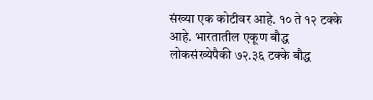संख्या एक कोटीवर आहे. १० ते १२ टक्के आहे. भारतातील एकूण बौद्ध लोकसंख्येपैकी ७२.३६ टक्के बौद्ध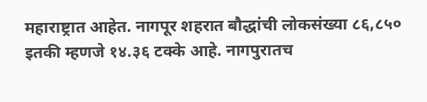महाराष्ट्रात आहेत. नागपूर शहरात बौद्धांची लोकसंख्या ८६,८५० इतकी म्हणजे १४.३६ टक्के आहे. नागपुरातच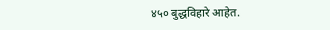४५० बुद्धविहारे आहेत.